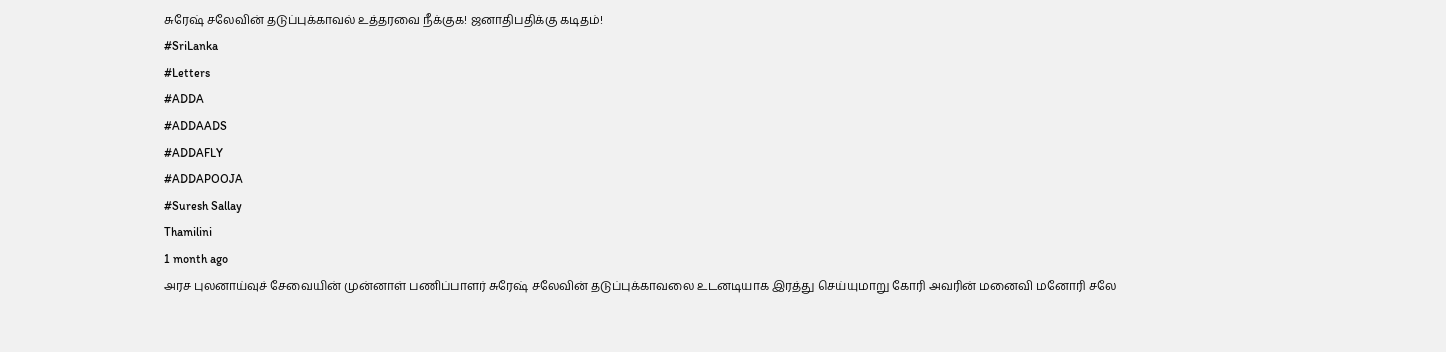சுரேஷ் சலேவின் தடுப்புக்காவல் உத்தரவை நீக்குக! ஜனாதிபதிக்கு கடிதம்!
#SriLanka
#Letters
#ADDA
#ADDAADS
#ADDAFLY
#ADDAPOOJA
#Suresh Sallay
Thamilini
1 month ago
அரச புலனாய்வுச் சேவையின் முன்னாள் பணிப்பாளர் சுரேஷ் சலேவின் தடுப்புக்காவலை உடனடியாக இரத்து செய்யுமாறு கோரி அவரின் மனைவி மனோரி சலே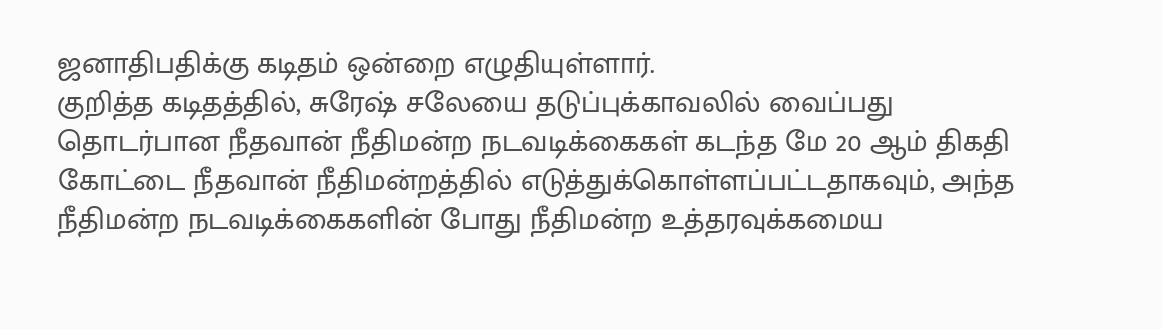ஜனாதிபதிக்கு கடிதம் ஒன்றை எழுதியுள்ளார்.
குறித்த கடிதத்தில், சுரேஷ் சலேயை தடுப்புக்காவலில் வைப்பது தொடர்பான நீதவான் நீதிமன்ற நடவடிக்கைகள் கடந்த மே 20 ஆம் திகதி கோட்டை நீதவான் நீதிமன்றத்தில் எடுத்துக்கொள்ளப்பட்டதாகவும், அந்த நீதிமன்ற நடவடிக்கைகளின் போது நீதிமன்ற உத்தரவுக்கமைய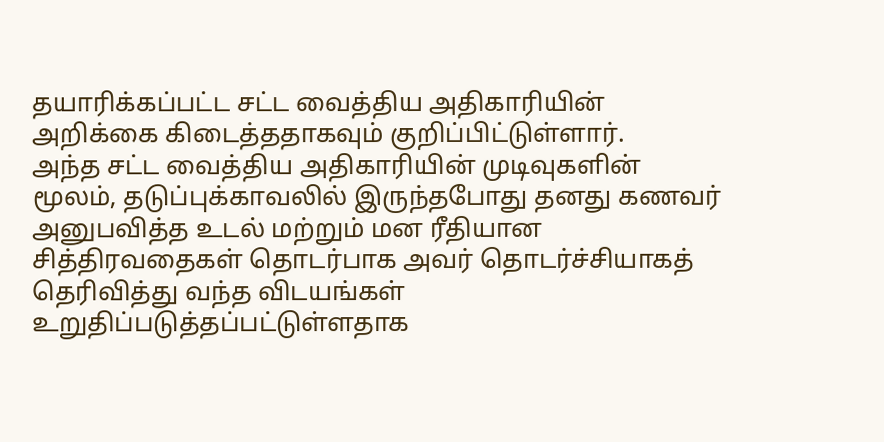தயாரிக்கப்பட்ட சட்ட வைத்திய அதிகாரியின் அறிக்கை கிடைத்ததாகவும் குறிப்பிட்டுள்ளார்.
அந்த சட்ட வைத்திய அதிகாரியின் முடிவுகளின் மூலம், தடுப்புக்காவலில் இருந்தபோது தனது கணவர் அனுபவித்த உடல் மற்றும் மன ரீதியான சித்திரவதைகள் தொடர்பாக அவர் தொடர்ச்சியாகத் தெரிவித்து வந்த விடயங்கள் உறுதிப்படுத்தப்பட்டுள்ளதாக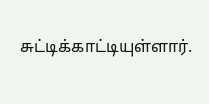சுட்டிக்காட்டியுள்ளார்.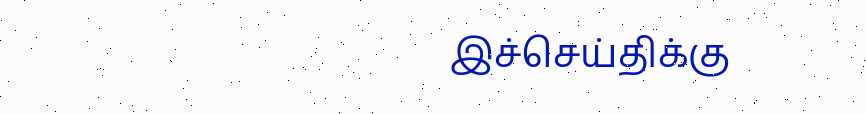இச்செய்திக்கு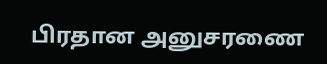பிரதான அனுசரணை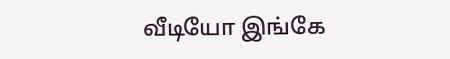வீடியோ இங்கே